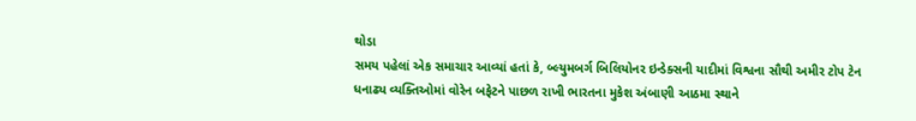થોડા
સમય પહેલાં એક સમાચાર આવ્યાં હતાં કે, બ્લ્યુમબર્ગ બિલિયોનર ઇન્ડેક્સની યાદીમાં વિશ્વના સૌથી અમીર ટોપ ટેન
ધનાઢ્ય વ્યક્તિઓમાં વોરેન બફેટને પાછળ રાખી ભારતના મુકેશ અંબાણી આઠમા સ્થાને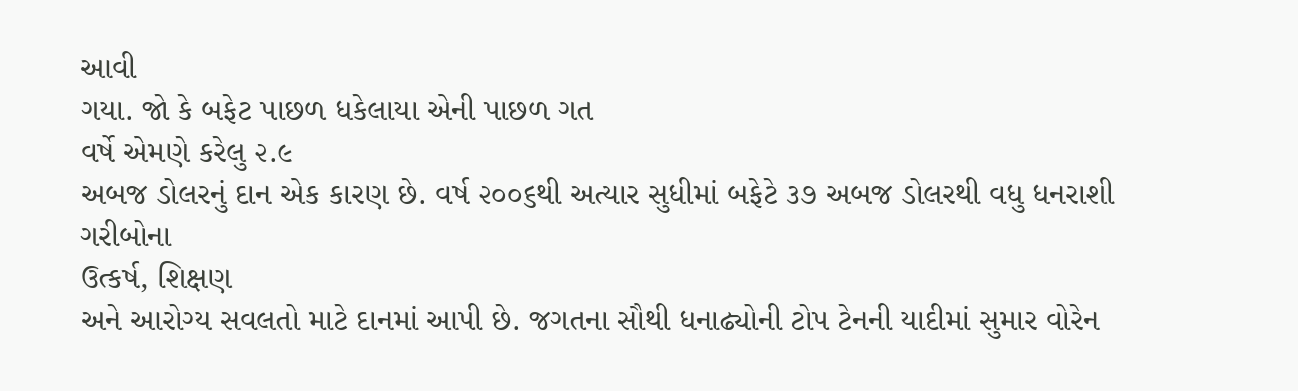આવી
ગયા. જો કે બફેટ પાછળ ધકેલાયા એની પાછળ ગત
વર્ષે એમણે કરેલુ ૨.૯
અબજ ડોલરનું દાન એક કારણ છે. વર્ષ ૨૦૦૬થી અત્યાર સુધીમાં બફેટે ૩૭ અબજ ડોલરથી વધુ ધનરાશી ગરીબોના
ઉત્કર્ષ, શિક્ષણ
અને આરોગ્ય સવલતો માટે દાનમાં આપી છે. જગતના સૌથી ધનાઢ્યોની ટોપ ટેનની યાદીમાં સુમાર વોરેન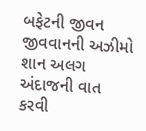બફેટની જીવન
જીવવાનની અઝીમો શાન અલગ અંદાજની વાત કરવી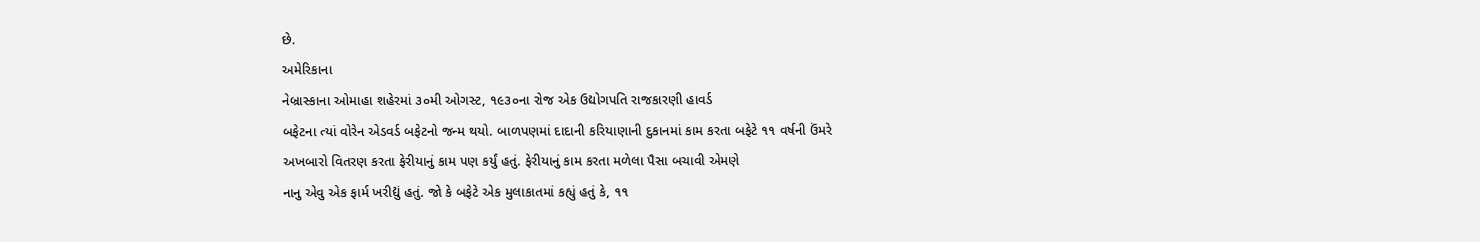છે.
અમેરિકાના
નેબ્રાસ્કાના ઓમાહા શહેરમાં ૩૦મી ઓગસ્ટ, ૧૯૩૦ના રોજ એક ઉદ્યોગપતિ રાજકારણી હાવર્ડ
બફેટના ત્યાં વોરેન એડવર્ડ બફેટનો જન્મ થયો. બાળપણમાં દાદાની કરિયાણાની દુકાનમાં કામ કરતા બફેટે ૧૧ વર્ષની ઉંમરે
અખબારો વિતરણ કરતા ફેરીયાનું કામ પણ કર્યું હતું. ફેરીયાનું કામ કરતા મળેલા પૈસા બચાવી એમણે
નાનુ એવુ એક ફાર્મ ખરીદ્યું હતું. જો કે બફેટે એક મુલાકાતમાં કહ્યું હતું કે, ૧૧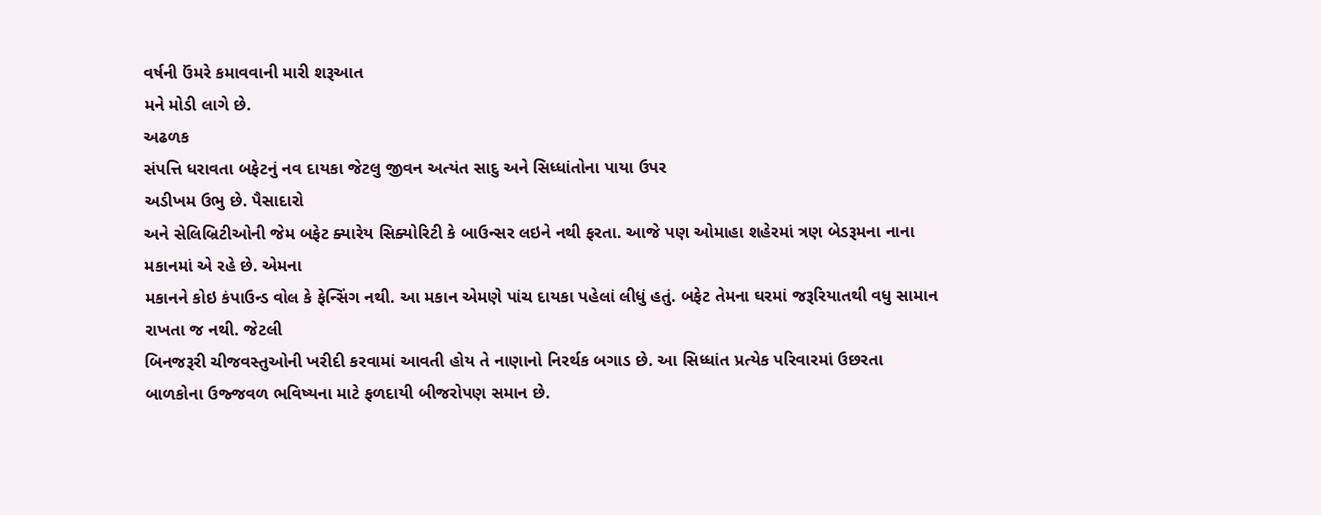વર્ષની ઉંમરે કમાવવાની મારી શરૂઆત
મને મોડી લાગે છે.
અઢળક
સંપત્તિ ધરાવતા બફેટનું નવ દાયકા જેટલુ જીવન અત્યંત સાદુ અને સિધ્ધાંતોના પાયા ઉપર
અડીખમ ઉભુ છે. પૈસાદારો
અને સેલિબ્રિટીઓની જેમ બફેટ ક્યારેય સિક્યોરિટી કે બાઉન્સર લઇને નથી ફરતા. આજે પણ ઓમાહા શહેરમાં ત્રણ બેડરૂમના નાના
મકાનમાં એ રહે છે. એમના
મકાનને કોઇ કંપાઉન્ડ વોલ કે ફેન્સિંગ નથી. આ મકાન એમણે પાંચ દાયકા પહેલાં લીધું હતું. બફેટ તેમના ઘરમાં જરૂરિયાતથી વધુ સામાન
રાખતા જ નથી. જેટલી
બિનજરૂરી ચીજવસ્તુઓની ખરીદી કરવામાં આવતી હોય તે નાણાનો નિરર્થક બગાડ છે. આ સિધ્ધાંત પ્રત્યેક પરિવારમાં ઉછરતા
બાળકોના ઉજ્જવળ ભવિષ્યના માટે ફળદાયી બીજરોપણ સમાન છે.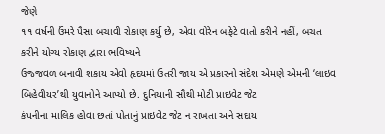જેણે
૧૧ વર્ષની ઉંમરે પૈસા બચાવી રોકાણ કર્યુ છે, એવા વોરેન બફેટે વાતો કરીને નહીં, બચત કરીને યોગ્ય રોકાણ દ્વારા ભવિષ્યને
ઉજ્જવળ બનાવી શકાય એવો હૃદયમાં ઉતરી જાય એ પ્રકારનો સંદેશ એમણે એમની ‘લાઇવ બિહેવીયર’થી યુવાનોને આપ્યો છે. દુનિયાની સૌથી મોટી પ્રાઇવેટ જેટ
કંપનીના માલિક હોવા છતાં પોતાનું પ્રાઇવેટ જેટ ન રાખતા અને સદાય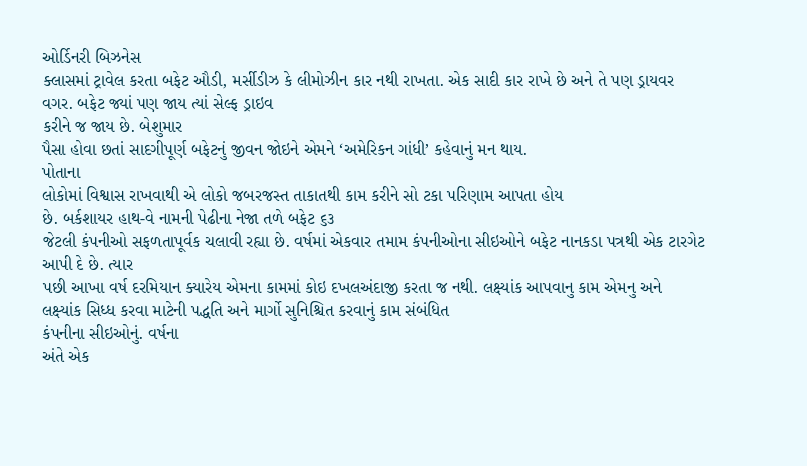ઓર્ડિનરી બિઝનેસ
ક્લાસમાં ટ્રાવેલ કરતા બફેટ ઔડી, મર્સીડીઝ કે લીમોઝીન કાર નથી રાખતા. એક સાદી કાર રાખે છે અને તે પણ ડ્રાયવર
વગર. બફેટ જ્યાં પણ જાય ત્યાં સેલ્ફ ડ્રાઇવ
કરીને જ જાય છે. બેશુમાર
પૈસા હોવા છતાં સાદગીપૂર્ણ બફેટનું જીવન જોઇને એમને ‘અમેરિકન ગાંધી’ કહેવાનું મન થાય.
પોતાના
લોકોમાં વિશ્વાસ રાખવાથી એ લોકો જબરજસ્ત તાકાતથી કામ કરીને સો ટકા પરિણામ આપતા હોય
છે. બર્કશાયર હાથ-વે નામની પેઢીના નેજા તળે બફેટ ૬૩
જેટલી કંપનીઓ સફળતાપૂર્વક ચલાવી રહ્યા છે. વર્ષમાં એકવાર તમામ કંપનીઓના સીઇઓને બફેટ નાનકડા પત્રથી એક ટારગેટ
આપી દે છે. ત્યાર
પછી આખા વર્ષ દરમિયાન ક્યારેય એમના કામમાં કોઇ દખલઅંદાજી કરતા જ નથી. લક્ષ્યાંક આપવાનુ કામ એમનુ અને
લક્ષ્યાંક સિધ્ધ કરવા માટેની પદ્ધતિ અને માર્ગો સુનિશ્ચિત કરવાનું કામ સંબંધિત
કંપનીના સીઇઓનું. વર્ષના
અંતે એક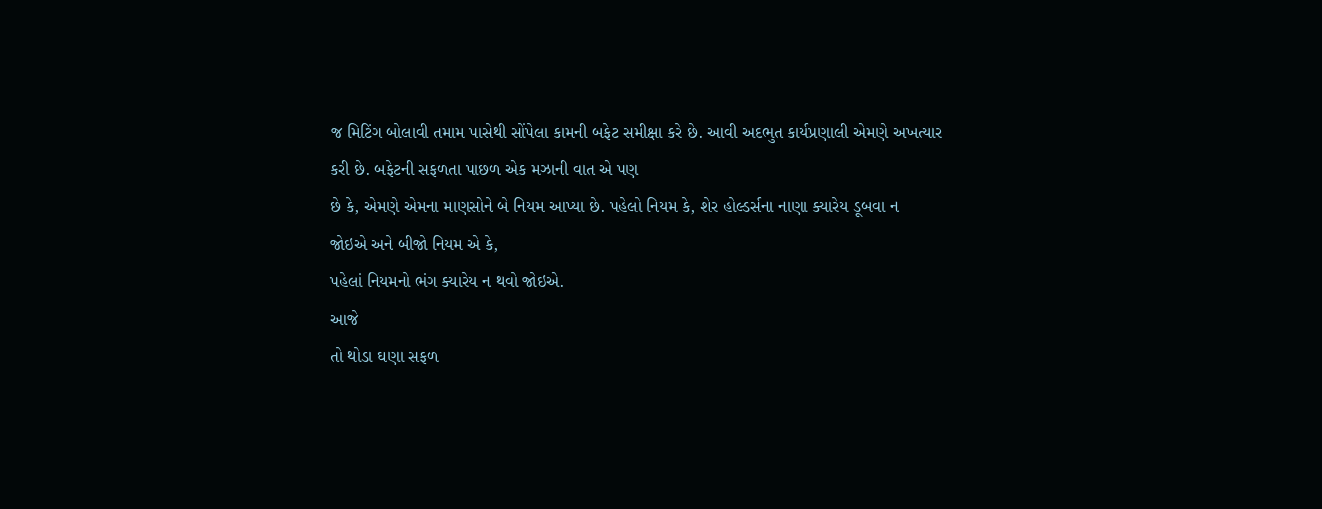જ મિટિંગ બોલાવી તમામ પાસેથી સોંપેલા કામની બફેટ સમીક્ષા કરે છે. આવી અદભુત કાર્યપ્રણાલી એમણે અખત્યાર
કરી છે. બફેટની સફળતા પાછળ એક મઝાની વાત એ પણ
છે કે, એમણે એમના માણસોને બે નિયમ આપ્યા છે. પહેલો નિયમ કે, શેર હોલ્ડર્સના નાણા ક્યારેય ડૂબવા ન
જોઇએ અને બીજો નિયમ એ કે,
પહેલાં નિયમનો ભંગ ક્યારેય ન થવો જોઇએ.
આજે
તો થોડા ઘણા સફળ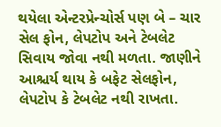થયેલા એન્ટરપ્રેન્ચોર્સ પણ બે – ચાર સેલ ફોન, લેપટોપ અને ટેબલેટ સિવાય જોવા નથી મળતા. જાણીને આશ્ચર્ય થાય કે બફેટ સેલફોન, લેપટોપ કે ટેબલેટ નથી રાખતા.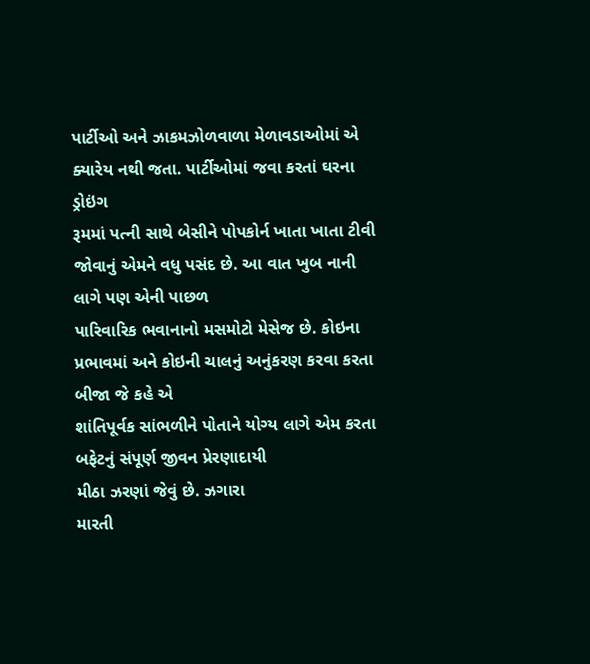પાર્ટીઓ અને ઝાકમઝોળવાળા મેળાવડાઓમાં એ ક્યારેય નથી જતા. પાર્ટીઓમાં જવા કરતાં ઘરના ડ્રોઇંગ
રૂમમાં પત્ની સાથે બેસીને પોપકોર્ન ખાતા ખાતા ટીવી જોવાનું એમને વધુ પસંદ છે. આ વાત ખુબ નાની લાગે પણ એની પાછળ
પારિવારિક ભવાનાનો મસમોટો મેસેજ છે. કોઇના પ્રભાવમાં અને કોઇની ચાલનું અનુંકરણ કરવા કરતા બીજા જે કહે એ
શાંતિપૂર્વક સાંભળીને પોતાને યોગ્ય લાગે એમ કરતા બફેટનું સંપૂર્ણ જીવન પ્રેરણાદાયી
મીઠા ઝરણાં જેવું છે. ઝગારા
મારતી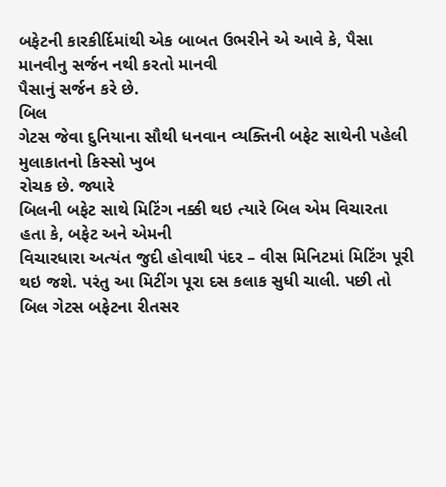બફેટની કારકીર્દિમાંથી એક બાબત ઉભરીને એ આવે કે, પૈસા માનવીનુ સર્જન નથી કરતો માનવી
પૈસાનું સર્જન કરે છે.
બિલ
ગેટસ જેવા દુનિયાના સૌથી ધનવાન વ્યક્તિની બફેટ સાથેની પહેલી મુલાકાતનો કિસ્સો ખુબ
રોચક છે. જ્યારે
બિલની બફેટ સાથે મિટિંગ નક્કી થઇ ત્યારે બિલ એમ વિચારતા હતા કે, બફેટ અને એમની
વિચારધારા અત્યંત જુદી હોવાથી પંદર – વીસ મિનિટમાં મિટિંગ પૂરી થઇ જશે. પરંતુ આ મિટીંગ પૂરા દસ કલાક સુધી ચાલી. પછી તો બિલ ગેટસ બફેટના રીતસર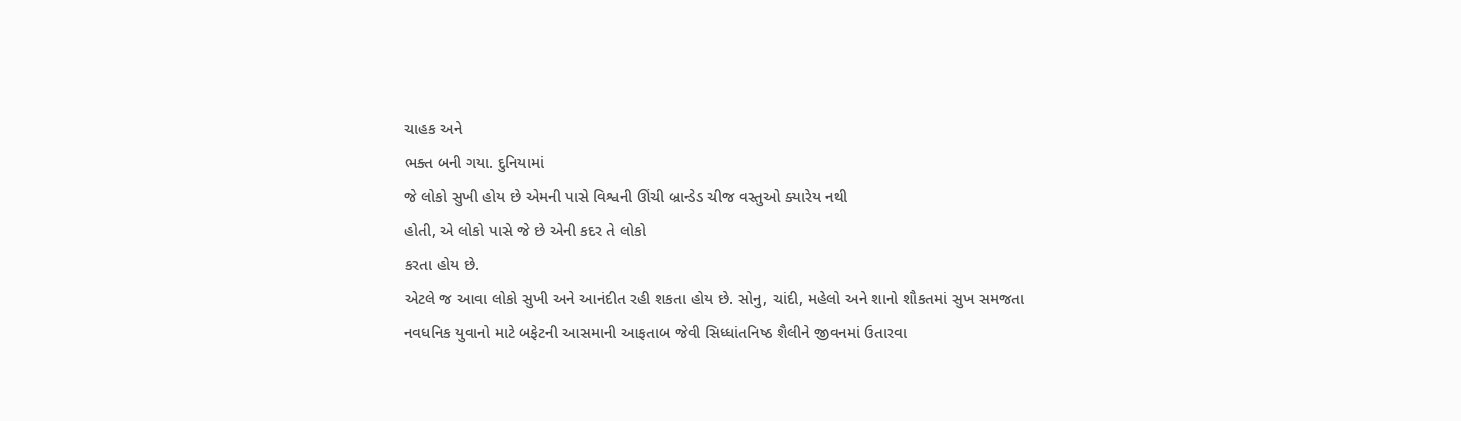ચાહક અને
ભક્ત બની ગયા. દુનિયામાં
જે લોકો સુખી હોય છે એમની પાસે વિશ્વની ઊંચી બ્રાન્ડેડ ચીજ વસ્તુઓ ક્યારેય નથી
હોતી, એ લોકો પાસે જે છે એની કદર તે લોકો
કરતા હોય છે.
એટલે જ આવા લોકો સુખી અને આનંદીત રહી શકતા હોય છે. સોનુ, ચાંદી, મહેલો અને શાનો શૌકતમાં સુખ સમજતા
નવધનિક યુવાનો માટે બફેટની આસમાની આફતાબ જેવી સિધ્ધાંતનિષ્ઠ શૈલીને જીવનમાં ઉતારવા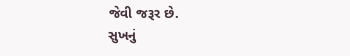જેવી જરૂર છે.
સુખનું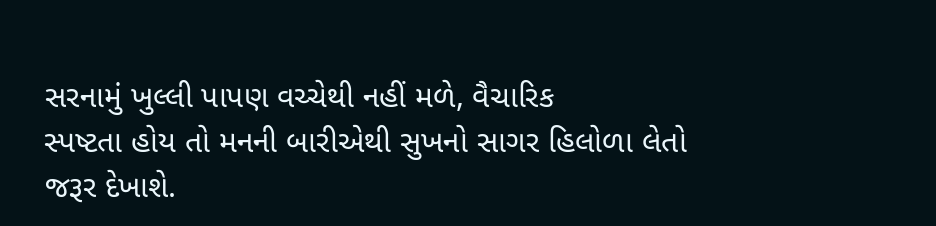સરનામું ખુલ્લી પાપણ વચ્ચેથી નહીં મળે, વૈચારિક
સ્પષ્ટતા હોય તો મનની બારીએથી સુખનો સાગર હિલોળા લેતો જરૂર દેખાશે.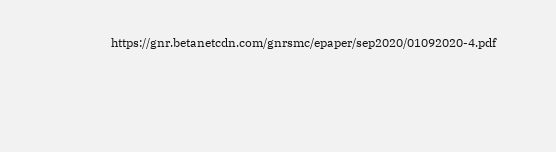https://gnr.betanetcdn.com/gnrsmc/epaper/sep2020/01092020-4.pdf